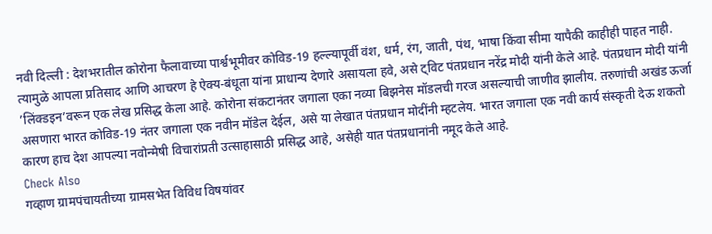नवी दिल्ली : देशभरातील कोरोना फैलावाच्या पार्श्वभूमीवर कोविड-19 हल्ल्यापूर्वी वंश, धर्म, रंग, जाती, पंथ, भाषा किंवा सीमा यापैकी काहीही पाहत नाही. त्यामुळे आपला प्रतिसाद आणि आचरण हे ऐक्य-बंधूता यांना प्राधान्य देणारे असायला हवे, असे ट्विट पंतप्रधान नरेंद्र मोदी यांनी केले आहे. पंतप्रधान मोदी यांनी ’लिंक्डइन’वरून एक लेख प्रसिद्ध केला आहे. कोरोना संकटानंतर जगाला एका नव्या बिझनेस मॉडलची गरज असल्याची जाणीव झालीय. तरुणांची अखंड ऊर्जा असणारा भारत कोविड-19 नंतर जगाला एक नवीन मॉडेल देईल, असे या लेखात पंतप्रधान मोदींनी म्हटलेय. भारत जगाला एक नवी कार्य संस्कृती देऊ शकतो कारण हाच देश आपल्या नवोन्मेषी विचारांप्रती उत्साहासाठी प्रसिद्ध आहे, असेही यात पंतप्रधानांनी नमूद केले आहे.
Check Also
गव्हाण ग्रामपंचायतीच्या ग्रामसभेत विविध विषयांवर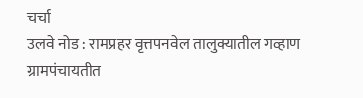चर्चा
उलवे नोड : रामप्रहर वृत्तपनवेल तालुक्यातील गव्हाण ग्रामपंचायतीत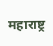महाराष्ट्र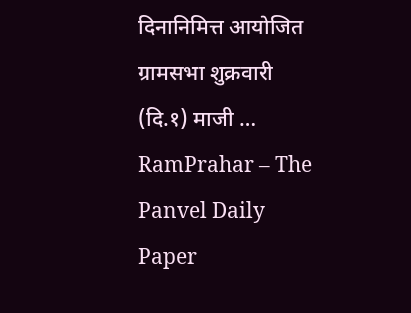दिनानिमित्त आयोजित ग्रामसभा शुक्रवारी (दि.१) माजी …
RamPrahar – The Panvel Daily Paper